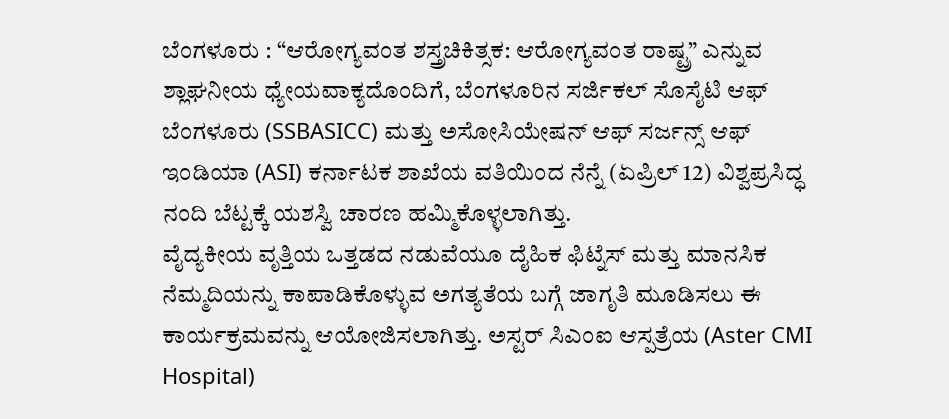ಬೆಂಗಳೂರು : “ಆರೋಗ್ಯವಂತ ಶಸ್ತ್ರಚಿಕಿತ್ಸಕ: ಆರೋಗ್ಯವಂತ ರಾಷ್ಟ್ರ” ಎನ್ನುವ ಶ್ಲಾಘನೀಯ ಧ್ಯೇಯವಾಕ್ಯದೊಂದಿಗೆ, ಬೆಂಗಳೂರಿನ ಸರ್ಜಿಕಲ್ ಸೊಸೈಟಿ ಆಫ್ ಬೆಂಗಳೂರು (SSBASICC) ಮತ್ತು ಅಸೋಸಿಯೇಷನ್ ಆಫ್ ಸರ್ಜನ್ಸ್ ಆಫ್ ಇಂಡಿಯಾ (ASI) ಕರ್ನಾಟಕ ಶಾಖೆಯ ವತಿಯಿಂದ ನೆನ್ನೆ (ಏಪ್ರಿಲ್ 12) ವಿಶ್ವಪ್ರಸಿದ್ಧ ನಂದಿ ಬೆಟ್ಟಕ್ಕೆ ಯಶಸ್ವಿ ಚಾರಣ ಹಮ್ಮಿಕೊಳ್ಳಲಾಗಿತ್ತು.
ವೈದ್ಯಕೀಯ ವೃತ್ತಿಯ ಒತ್ತಡದ ನಡುವೆಯೂ ದೈಹಿಕ ಫಿಟ್ನೆಸ್ ಮತ್ತು ಮಾನಸಿಕ ನೆಮ್ಮದಿಯನ್ನು ಕಾಪಾಡಿಕೊಳ್ಳುವ ಅಗತ್ಯತೆಯ ಬಗ್ಗೆ ಜಾಗೃತಿ ಮೂಡಿಸಲು ಈ ಕಾರ್ಯಕ್ರಮವನ್ನು ಆಯೋಜಿಸಲಾಗಿತ್ತು. ಅಸ್ಟರ್ ಸಿಎಂಐ ಆಸ್ಪತ್ರೆಯ (Aster CMI Hospital)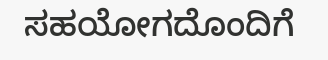ಸಹಯೋಗದೊಂದಿಗೆ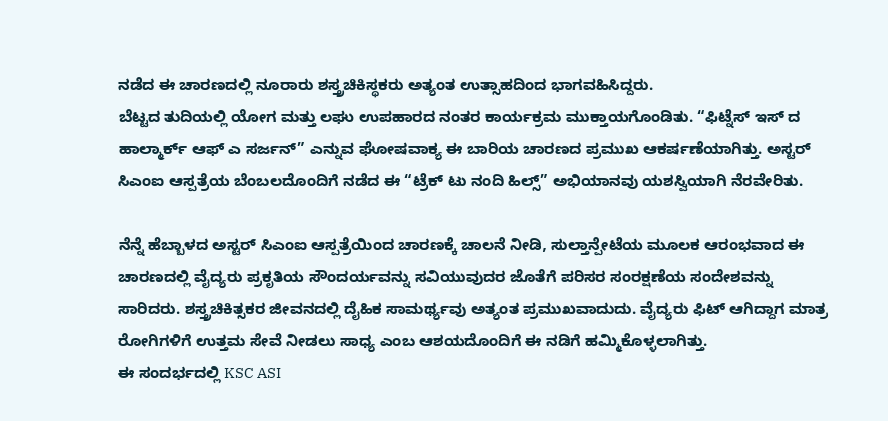ನಡೆದ ಈ ಚಾರಣದಲ್ಲಿ ನೂರಾರು ಶಸ್ತ್ರಚಿಕಿಸ್ಥಕರು ಅತ್ಯಂತ ಉತ್ಸಾಹದಿಂದ ಭಾಗವಹಿಸಿದ್ದರು.
ಬೆಟ್ಟದ ತುದಿಯಲ್ಲಿ ಯೋಗ ಮತ್ತು ಲಘು ಉಪಹಾರದ ನಂತರ ಕಾರ್ಯಕ್ರಮ ಮುಕ್ತಾಯಗೊಂಡಿತು. “ಫಿಟ್ನೆಸ್ ಇಸ್ ದ ಹಾಲ್ಮಾರ್ಕ್ ಆಫ್ ಎ ಸರ್ಜನ್” ಎನ್ನುವ ಘೋಷವಾಕ್ಯ ಈ ಬಾರಿಯ ಚಾರಣದ ಪ್ರಮುಖ ಆಕರ್ಷಣೆಯಾಗಿತ್ತು. ಅಸ್ಟರ್ ಸಿಎಂಐ ಆಸ್ಪತ್ರೆಯ ಬೆಂಬಲದೊಂದಿಗೆ ನಡೆದ ಈ “ಟ್ರೆಕ್ ಟು ನಂದಿ ಹಿಲ್ಸ್” ಅಭಿಯಾನವು ಯಶಸ್ವಿಯಾಗಿ ನೆರವೇರಿತು.

ನೆನ್ನೆ ಹೆಬ್ಬಾಳದ ಅಸ್ಟರ್ ಸಿಎಂಐ ಆಸ್ಪತ್ರೆಯಿಂದ ಚಾರಣಕ್ಕೆ ಚಾಲನೆ ನೀಡಿ, ಸುಲ್ತಾನ್ಪೇಟೆಯ ಮೂಲಕ ಆರಂಭವಾದ ಈ ಚಾರಣದಲ್ಲಿ ವೈದ್ಯರು ಪ್ರಕೃತಿಯ ಸೌಂದರ್ಯವನ್ನು ಸವಿಯುವುದರ ಜೊತೆಗೆ ಪರಿಸರ ಸಂರಕ್ಷಣೆಯ ಸಂದೇಶವನ್ನು ಸಾರಿದರು. ಶಸ್ತ್ರಚಿಕಿತ್ಸಕರ ಜೀವನದಲ್ಲಿ ದೈಹಿಕ ಸಾಮರ್ಥ್ಯವು ಅತ್ಯಂತ ಪ್ರಮುಖವಾದುದು. ವೈದ್ಯರು ಫಿಟ್ ಆಗಿದ್ದಾಗ ಮಾತ್ರ ರೋಗಿಗಳಿಗೆ ಉತ್ತಮ ಸೇವೆ ನೀಡಲು ಸಾಧ್ಯ ಎಂಬ ಆಶಯದೊಂದಿಗೆ ಈ ನಡಿಗೆ ಹಮ್ಮಿಕೊಳ್ಳಲಾಗಿತ್ತು.
ಈ ಸಂದರ್ಭದಲ್ಲಿ KSC ASI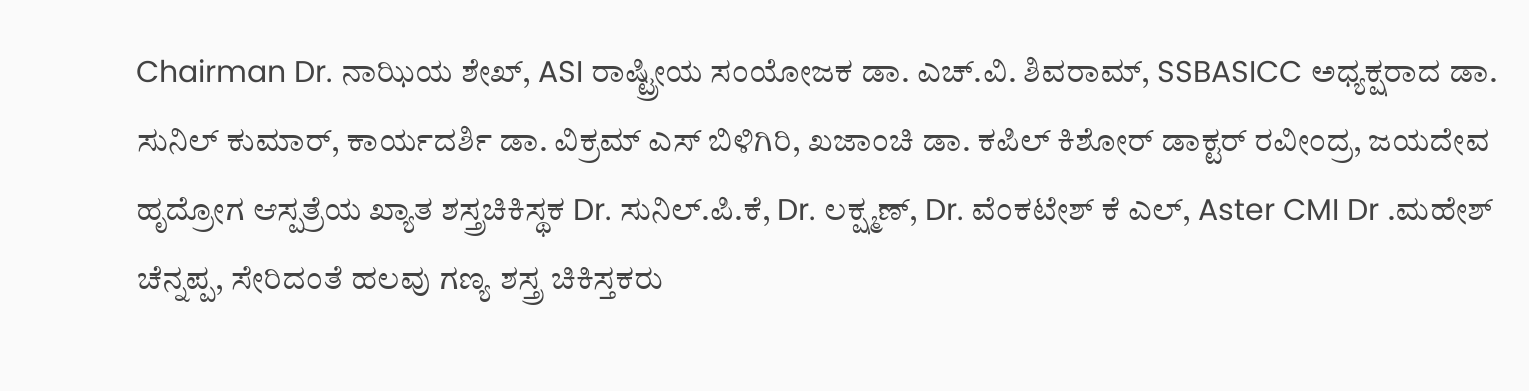Chairman Dr. ನಾಝಿಯ ಶೇಖ್, ASI ರಾಷ್ಟ್ರೀಯ ಸಂಯೋಜಕ ಡಾ. ಎಚ್.ವಿ. ಶಿವರಾಮ್, SSBASICC ಅಧ್ಯಕ್ಷರಾದ ಡಾ. ಸುನಿಲ್ ಕುಮಾರ್, ಕಾರ್ಯದರ್ಶಿ ಡಾ. ವಿಕ್ರಮ್ ಎಸ್ ಬಿಳಿಗಿರಿ, ಖಜಾಂಚಿ ಡಾ. ಕಪಿಲ್ ಕಿಶೋರ್ ಡಾಕ್ಟರ್ ರವೀಂದ್ರ, ಜಯದೇವ ಹೃದ್ರೋಗ ಆಸ್ಪತ್ರೆಯ ಖ್ಯಾತ ಶಸ್ತ್ರಚಿಕಿಸ್ಥಕ Dr. ಸುನಿಲ್.ಪಿ.ಕೆ, Dr. ಲಕ್ಷ್ಮಣ್, Dr. ವೆಂಕಟೇಶ್ ಕೆ ಎಲ್, Aster CMI Dr .ಮಹೇಶ್ ಚೆನ್ನಪ್ಪ, ಸೇರಿದಂತೆ ಹಲವು ಗಣ್ಯ ಶಸ್ತ್ರ ಚಿಕಿಸ್ತಕರು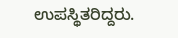ಉಪಸ್ಥಿತರಿದ್ದರು.